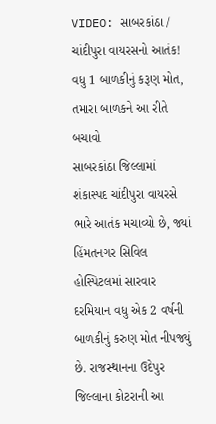VIDEO: સાબરકાંઠા / ચાંદીપુરા વાયરસનો આતંક! વધુ 1 બાળકીનું કરૂણ મોત, તમારા બાળકને આ રીતે બચાવો
સાબરકાંઠા જિલ્લામાં શંકાસ્પદ ચાંદીપુરા વાયરસે ભારે આતંક મચાવ્યો છે, જ્યાં હિંમતનગર સિવિલ હોસ્પિટલમાં સારવાર દરમિયાન વધુ એક 2 વર્ષની બાળકીનું કરુણ મોત નીપજ્યું છે. રાજસ્થાનના ઉદેપુર જિલ્લાના કોટરાની આ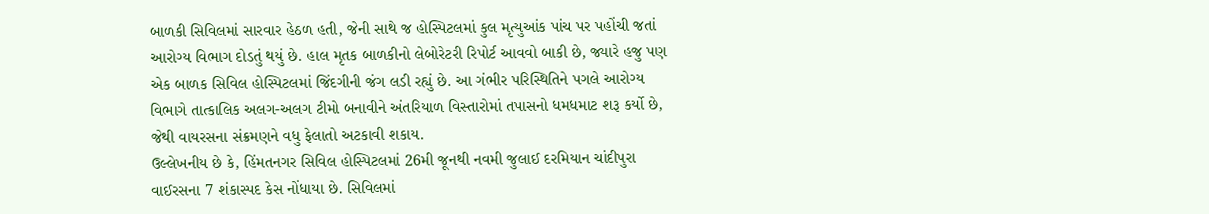બાળકી સિવિલમાં સારવાર હેઠળ હતી, જેની સાથે જ હોસ્પિટલમાં કુલ મૃત્યુઆંક પાંચ પર પહોંચી જતાં આરોગ્ય વિભાગ દોડતું થયું છે. હાલ મૃતક બાળકીનો લેબોરેટરી રિપોર્ટ આવવો બાકી છે, જ્યારે હજુ પણ એક બાળક સિવિલ હોસ્પિટલમાં જિંદગીની જંગ લડી રહ્યું છે. આ ગંભીર પરિસ્થિતિને પગલે આરોગ્ય વિભાગે તાત્કાલિક અલગ-અલગ ટીમો બનાવીને અંતરિયાળ વિસ્તારોમાં તપાસનો ધમધમાટ શરૂ કર્યો છે, જેથી વાયરસના સંક્રમણને વધુ ફેલાતો અટકાવી શકાય.
ઉલ્લેખનીય છે કે, હિંમતનગર સિવિલ હોસ્પિટલમાં 26મી જૂનથી નવમી જુલાઈ દરમિયાન ચાંદીપુરા વાઈરસના 7 શંકાસ્પદ કેસ નોંધાયા છે. સિવિલમાં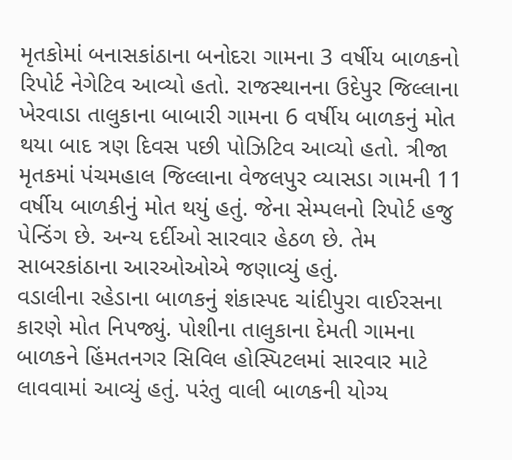મૃતકોમાં બનાસકાંઠાના બનોદરા ગામના 3 વર્ષીય બાળકનો રિપોર્ટ નેગેટિવ આવ્યો હતો. રાજસ્થાનના ઉદેપુર જિલ્લાના ખેરવાડા તાલુકાના બાબારી ગામના 6 વર્ષીય બાળકનું મોત થયા બાદ ત્રણ દિવસ પછી પોઝિટિવ આવ્યો હતો. ત્રીજા મૃતકમાં પંચમહાલ જિલ્લાના વેજલપુર વ્યાસડા ગામની 11 વર્ષીય બાળકીનું મોત થયું હતું. જેના સેમ્પલનો રિપોર્ટ હજુ પેન્ડિંગ છે. અન્ય દર્દીઓ સારવાર હેઠળ છે. તેમ સાબરકાંઠાના આરઓઓએ જણાવ્યું હતું.
વડાલીના રહેડાના બાળકનું શંકાસ્પદ ચાંદીપુરા વાઈરસના કારણે મોત નિપજ્યું. પોશીના તાલુકાના દેમતી ગામના બાળકને હિંમતનગર સિવિલ હોસ્પિટલમાં સારવાર માટે લાવવામાં આવ્યું હતું. પરંતુ વાલી બાળકની યોગ્ય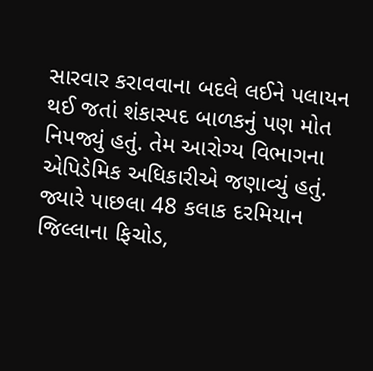સારવાર કરાવવાના બદલે લઈને પલાયન થઈ જતાં શંકાસ્પદ બાળકનું પણ મોત નિપજ્યું હતું. તેમ આરોગ્ય વિભાગના એપિડેમિક અધિકારીએ જણાવ્યું હતું.
જ્યારે પાછલા 48 કલાક દરમિયાન જિલ્લાના ફિચોડ,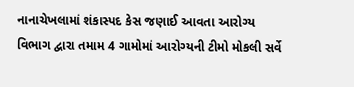નાનાચેખલામાં શંકાસ્પદ કેસ જણાઈ આવતા આરોગ્ય વિભાગ દ્વારા તમામ 4 ગામોમાં આરોગ્યની ટીમો મોકલી સર્વે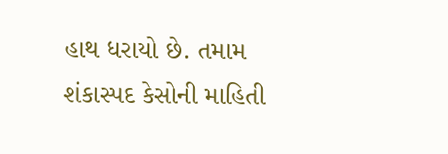હાથ ધરાયો છે. તમામ શંકાસ્પદ કેસોની માહિતી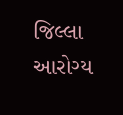જિલ્લા આરોગ્ય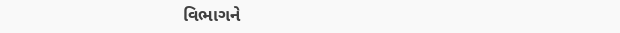વિભાગને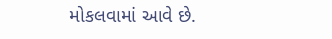મોકલવામાં આવે છે.